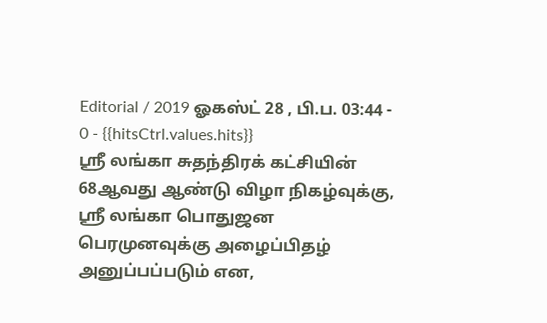Editorial / 2019 ஓகஸ்ட் 28 , பி.ப. 03:44 - 0 - {{hitsCtrl.values.hits}}
ஸ்ரீ லங்கா சுதந்திரக் கட்சியின் 68ஆவது ஆண்டு விழா நிகழ்வுக்கு, ஸ்ரீ லங்கா பொதுஜன பெரமுனவுக்கு அழைப்பிதழ் அனுப்பப்படும் என,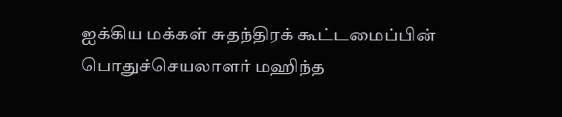ஐக்கிய மக்கள் சுதந்திரக் கூட்டமைப்பின் பொதுச்செயலாளர் மஹிந்த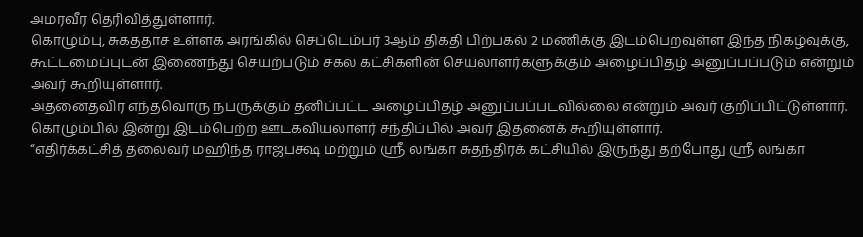அமரவீர தெரிவித்துள்ளார்.
கொழும்பு, சுகததாச உள்ளக அரங்கில் செப்டெம்பர் 3ஆம் திகதி பிற்பகல் 2 மணிக்கு இடம்பெறவுள்ள இந்த நிகழ்வுக்கு, கூட்டமைப்புடன் இணைந்து செயற்படும் சகல கட்சிகளின் செயலாளர்களுக்கும் அழைப்பிதழ் அனுப்பப்படும் என்றும் அவர் கூறியுள்ளார்.
அதனைதவிர எந்தவொரு நபருக்கும் தனிப்பட்ட அழைப்பிதழ் அனுப்பப்படவில்லை என்றும் அவர் குறிப்பிட்டுள்ளார்.
கொழும்பில் இன்று இடம்பெற்ற ஊடகவியலாளர் சந்திப்பில் அவர் இதனைக் கூறியுள்ளார்.
“எதிர்க்கட்சித் தலைவர் மஹிந்த ராஜபக்ஷ மற்றும் ஸ்ரீ லங்கா சுதந்திரக் கட்சியில் இருந்து தற்போது ஸ்ரீ லங்கா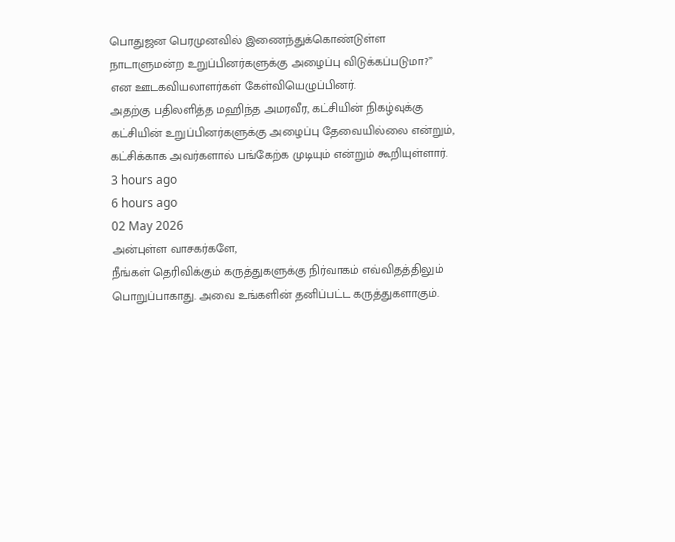பொதுஜன பெரமுனவில் இணைந்துக்கொண்டுள்ள நாடாளுமன்ற உறுப்பினர்களுக்கு அழைப்பு விடுக்கப்படுமா?” என ஊடகவியலாளர்கள் கேள்வியெழுப்பினர்.
அதற்கு பதிலளித்த மஹிந்த அமரவீர, கட்சியின் நிகழ்வுக்கு கட்சியின் உறுப்பினர்களுக்கு அழைப்பு தேவையில்லை என்றும், கட்சிக்காக அவர்களால் பங்கேற்க முடியும் என்றும் கூறியுள்ளார்.
3 hours ago
6 hours ago
02 May 2026
அன்புள்ள வாசகர்களே,
நீங்கள் தெரிவிக்கும் கருத்துகளுக்கு நிர்வாகம் எவ்விதத்திலும் பொறுப்பாகாது. அவை உங்களின் தனிப்பட்ட கருத்துகளாகும்.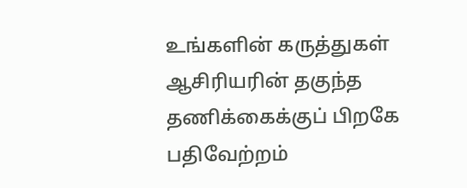உங்களின் கருத்துகள் ஆசிரியரின் தகுந்த தணிக்கைக்குப் பிறகே பதிவேற்றம்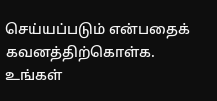செய்யப்படும் என்பதைக் கவனத்திற்கொள்க. உங்கள்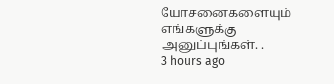யோசனைகளையும் எங்களுக்கு அனுப்புங்கள். .
3 hours ago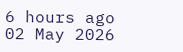6 hours ago
02 May 2026